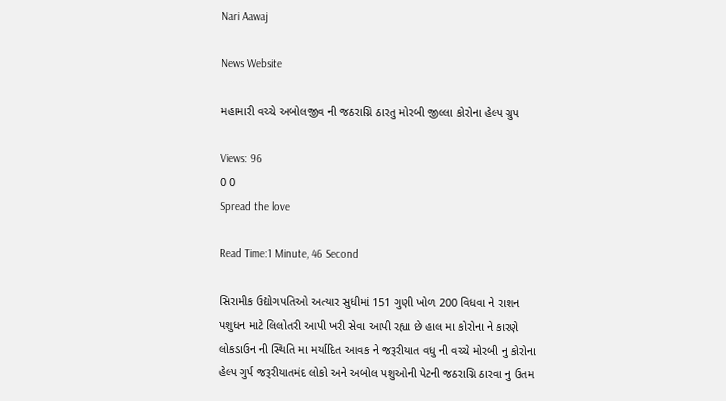Nari Aawaj

News Website

મહામારી વચ્ચે અબોલજીવ ની જઠરાગ્નિ ઠારતુ મોરબી જીલ્લા કોરોના હેલ્પ ગ્રુપ

Views: 96
0 0
Spread the love

Read Time:1 Minute, 46 Second

સિરામીક ઉદ્યોગપતિઓ અત્યાર સુધીમાં 151 ગુણી ખોળ 200 વિધવા ને રાશન પશુધન માટે લિલોતરી આપી ખરી સેવા આપી રહ્યા છે હાલ મા કોરોના ને કારણે લોકડાઉન ની સ્થિતિ મા મર્યાદિત આવક ને જરૂરીયાત વધુ ની વચ્ચે મોરબી નુ કોરોના હેલ્પ ગુર્પ જરૂરીયાતમંદ લોકો અને અબોલ પશુઓની પેટની જઠરાગ્નિ ઠારવા નુ ઉતમ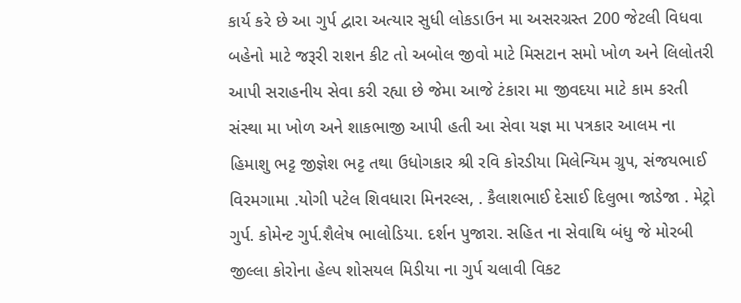કાર્ય કરે છે આ ગુર્પ દ્વારા અત્યાર સુધી લોકડાઉન મા અસરગ્રસ્ત 200 જેટલી વિધવા બહેનો માટે જરૂરી રાશન કીટ તો અબોલ જીવો માટે મિસટાન સમો ખોળ અને લિલોતરી આપી સરાહનીય સેવા કરી રહ્યા છે જેમા આજે ટંકારા મા જીવદયા માટે કામ કરતી સંસ્થા મા ખોળ અને શાકભાજી આપી હતી આ સેવા યજ્ઞ મા પત્રકાર આલમ ના હિમાશુ ભટ્ટ જીજ્ઞેશ ભટ્ટ તથા ઉધોગકાર શ્રી રવિ કોરડીયા મિલેન્યિમ ગ્રુપ, સંજયભાઈ વિરમગામા .યોગી પટેલ શિવધારા મિનરલ્સ, . કૈલાશભાઈ દેસાઈ દિલુભા જાડેજા . મેટ્રો ગુર્પ. કોમેન્ટ ગુર્પ.શૈલેષ ભાલોડિયા. દર્શન પુજારા. સહિત ના સેવાથિ બંધુ જે મોરબી જીલ્લા કોરોના હેલ્પ શોસયલ મિડીયા ના ગુર્પ ચલાવી વિકટ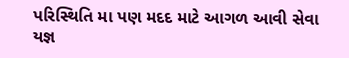પરિસ્થિતિ મા પણ મદદ માટે આગળ આવી સેવા યજ્ઞ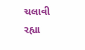ચલાવી રહ્યા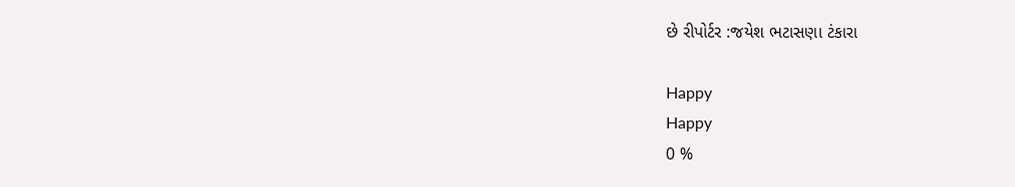છે રીપોર્ટર :જયેશ ભટાસણા ટંકારા

Happy
Happy
0 %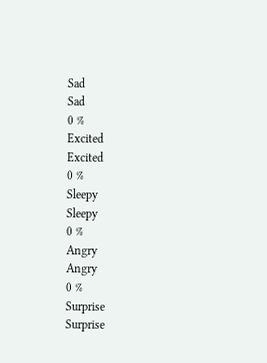Sad
Sad
0 %
Excited
Excited
0 %
Sleepy
Sleepy
0 %
Angry
Angry
0 %
Surprise
Surprise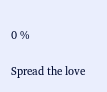0 %

Spread the love